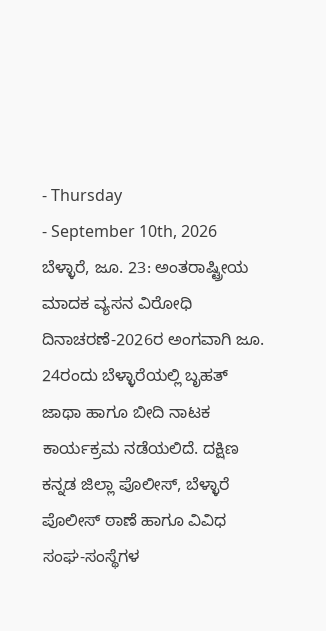- Thursday
- September 10th, 2026
ಬೆಳ್ಳಾರೆ, ಜೂ. 23: ಅಂತರಾಷ್ಟ್ರೀಯ ಮಾದಕ ವ್ಯಸನ ವಿರೋಧಿ ದಿನಾಚರಣೆ-2026ರ ಅಂಗವಾಗಿ ಜೂ. 24ರಂದು ಬೆಳ್ಳಾರೆಯಲ್ಲಿ ಬೃಹತ್ ಜಾಥಾ ಹಾಗೂ ಬೀದಿ ನಾಟಕ ಕಾರ್ಯಕ್ರಮ ನಡೆಯಲಿದೆ. ದಕ್ಷಿಣ ಕನ್ನಡ ಜಿಲ್ಲಾ ಪೊಲೀಸ್, ಬೆಳ್ಳಾರೆ ಪೊಲೀಸ್ ಠಾಣೆ ಹಾಗೂ ವಿವಿಧ ಸಂಘ-ಸಂಸ್ಥೆಗಳ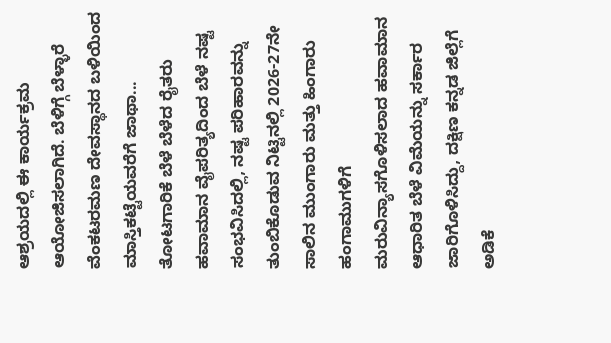ಆಶ್ರಯದಲ್ಲಿ ಈ ಕಾರ್ಯಕ್ರಮ ಆಯೋಜಿಸಲಾಗಿದೆ. ಬೆಳಿಗ್ಗೆ ಬೆಳ್ಳಾರೆ ವೆಂಕಟರಮಣ ದೇವಸ್ಥಾನದ ಬಳಿಯಿಂದ ಮಾಸ್ತಿಕಟ್ಟೆಯವರೆಗೆ ಜಾಥಾ...
ತೋಟಗಾರಿಕೆ ಬೆಳೆ ಬೆಳೆದ ರೈತರು ಹವಾಮಾನ ವೈಪರಿತ್ಯದಿಂದ ಬೆಳೆ ನಷ್ಟ ಸಂಭವಿಸಿದಲ್ಲಿ, ನಷ್ಟ ಪರಿಹಾರವನ್ನು ತುಂಬಿಕೊಡುವ ನಿಟ್ಟಿನಲ್ಲಿ 2026-27ನೇ ಸಾಲಿನ ಮುಂಗಾರು ಮತ್ತು ಹಿಂಗಾರು ಹಂಗಾಮುಗಳಿಗೆ ಮರುವಿನ್ಯಾಸಗೊಳಿಸಲಾದ ಹವಾಮಾನ ಆಧಾರಿತ ಬೆಳೆ ವಿಮೆಯನ್ನು ಸರ್ಕಾರ ಜಾರಿಗೊಳಿಸಿದ್ದು, ದಕ್ಷಿಣ ಕನ್ನಡ ಜಿಲ್ಲೆಗೆ ಅಡಿಕೆ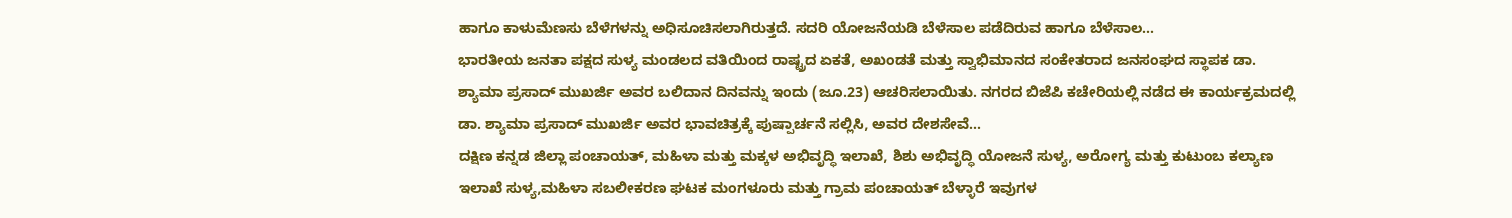ಹಾಗೂ ಕಾಳುಮೆಣಸು ಬೆಳೆಗಳನ್ನು ಅಧಿಸೂಚಿಸಲಾಗಿರುತ್ತದೆ. ಸದರಿ ಯೋಜನೆಯಡಿ ಬೆಳೆಸಾಲ ಪಡೆದಿರುವ ಹಾಗೂ ಬೆಳೆಸಾಲ...
ಭಾರತೀಯ ಜನತಾ ಪಕ್ಷದ ಸುಳ್ಯ ಮಂಡಲದ ವತಿಯಿಂದ ರಾಷ್ಟ್ರದ ಏಕತೆ, ಅಖಂಡತೆ ಮತ್ತು ಸ್ವಾಭಿಮಾನದ ಸಂಕೇತರಾದ ಜನಸಂಘದ ಸ್ಥಾಪಕ ಡಾ. ಶ್ಯಾಮಾ ಪ್ರಸಾದ್ ಮುಖರ್ಜಿ ಅವರ ಬಲಿದಾನ ದಿನವನ್ನು ಇಂದು (ಜೂ.23) ಆಚರಿಸಲಾಯಿತು. ನಗರದ ಬಿಜೆಪಿ ಕಚೇರಿಯಲ್ಲಿ ನಡೆದ ಈ ಕಾರ್ಯಕ್ರಮದಲ್ಲಿ ಡಾ. ಶ್ಯಾಮಾ ಪ್ರಸಾದ್ ಮುಖರ್ಜಿ ಅವರ ಭಾವಚಿತ್ರಕ್ಕೆ ಪುಷ್ಪಾರ್ಚನೆ ಸಲ್ಲಿಸಿ, ಅವರ ದೇಶಸೇವೆ...
ದಕ್ಷಿಣ ಕನ್ನಡ ಜಿಲ್ಲಾ ಪಂಚಾಯತ್, ಮಹಿಳಾ ಮತ್ತು ಮಕ್ಕಳ ಅಭಿವೃದ್ಧಿ ಇಲಾಖೆ, ಶಿಶು ಅಭಿವೃದ್ಧಿ ಯೋಜನೆ ಸುಳ್ಯ, ಅರೋಗ್ಯ ಮತ್ತು ಕುಟುಂಬ ಕಲ್ಯಾಣ ಇಲಾಖೆ ಸುಳ್ಯ,ಮಹಿಳಾ ಸಬಲೀಕರಣ ಘಟಕ ಮಂಗಳೂರು ಮತ್ತು ಗ್ರಾಮ ಪಂಚಾಯತ್ ಬೆಳ್ಳಾರೆ ಇವುಗಳ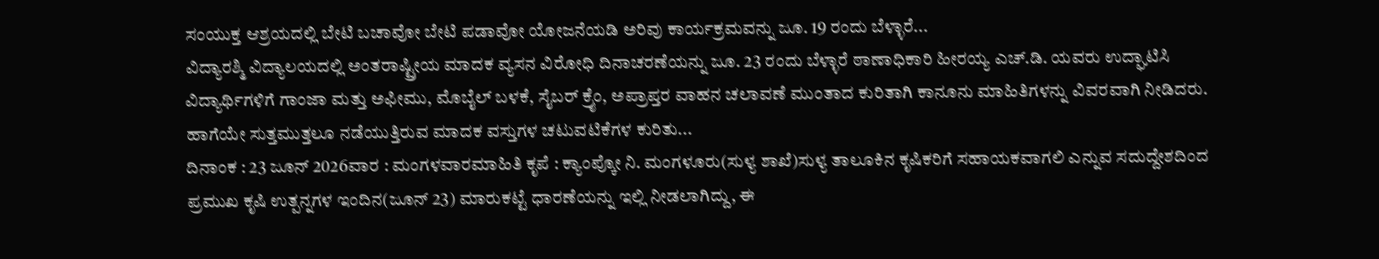ಸಂಯುಕ್ತ ಆಶ್ರಯದಲ್ಲಿ ಬೇಟಿ ಬಚಾವೋ ಬೇಟಿ ಪಡಾವೋ ಯೋಜನೆಯಡಿ ಅರಿವು ಕಾರ್ಯಕ್ರಮವನ್ನು ಜೂ. 19 ರಂದು ಬೆಳ್ಳಾರೆ...
ವಿದ್ಯಾರಶ್ಮಿ ವಿದ್ಯಾಲಯದಲ್ಲಿ ಅಂತರಾಷ್ಟ್ರೀಯ ಮಾದಕ ವ್ಯಸನ ವಿರೋಧಿ ದಿನಾಚರಣೆಯನ್ನು ಜೂ. 23 ರಂದು ಬೆಳ್ಳಾರೆ ಠಾಣಾಧಿಕಾರಿ ಹೀರಯ್ಯ ಎಚ್.ಡಿ. ಯವರು ಉದ್ಘಾಟಿಸಿ ವಿದ್ಯಾರ್ಥಿಗಳಿಗೆ ಗಾಂಜಾ ಮತ್ತು ಅಫೀಮು, ಮೊಬೈಲ್ ಬಳಕೆ, ಸೈಬರ್ ಕ್ರೈಂ, ಅಪ್ರಾಪ್ತರ ವಾಹನ ಚಲಾವಣೆ ಮುಂತಾದ ಕುರಿತಾಗಿ ಕಾನೂನು ಮಾಹಿತಿಗಳನ್ನು ವಿವರವಾಗಿ ನೀಡಿದರು. ಹಾಗೆಯೇ ಸುತ್ತಮುತ್ತಲೂ ನಡೆಯುತ್ತಿರುವ ಮಾದಕ ವಸ್ತುಗಳ ಚಟುವಟಿಕೆಗಳ ಕುರಿತು...
ದಿನಾಂಕ : 23 ಜೂನ್ 2026ವಾರ : ಮಂಗಳವಾರಮಾಹಿತಿ ಕೃಪೆ : ಕ್ಯಾಂಪ್ಕೋ ನಿ. ಮಂಗಳೂರು(ಸುಳ್ಯ ಶಾಖೆ)ಸುಳ್ಯ ತಾಲೂಕಿನ ಕೃಷಿಕರಿಗೆ ಸಹಾಯಕವಾಗಲಿ ಎನ್ನುವ ಸದುದ್ದೇಶದಿಂದ ಪ್ರಮುಖ ಕೃಷಿ ಉತ್ಪನ್ನಗಳ ಇಂದಿನ(ಜೂನ್ 23) ಮಾರುಕಟ್ಟೆ ಧಾರಣೆಯನ್ನು ಇಲ್ಲಿ ನೀಡಲಾಗಿದ್ದು, ಈ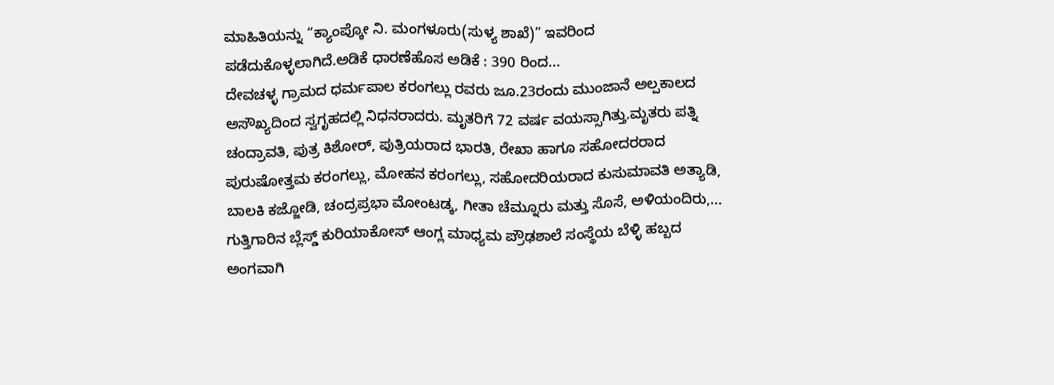ಮಾಹಿತಿಯನ್ನು “ಕ್ಯಾಂಪ್ಕೋ ನಿ. ಮಂಗಳೂರು(ಸುಳ್ಯ ಶಾಖೆ)” ಇವರಿಂದ ಪಡೆದುಕೊಳ್ಳಲಾಗಿದೆ.ಅಡಿಕೆ ಧಾರಣೆಹೊಸ ಅಡಿಕೆ : 390 ರಿಂದ...
ದೇವಚಳ್ಳ ಗ್ರಾಮದ ಧರ್ಮಪಾಲ ಕರಂಗಲ್ಲು ರವರು ಜೂ.23ರಂದು ಮುಂಜಾನೆ ಅಲ್ಪಕಾಲದ ಅಸೌಖ್ಯದಿಂದ ಸ್ವಗೃಹದಲ್ಲಿ ನಿಧನರಾದರು. ಮೃತರಿಗೆ 72 ವರ್ಷ ವಯಸ್ಸಾಗಿತ್ತು.ಮೃತರು ಪತ್ನಿ ಚಂದ್ರಾವತಿ, ಪುತ್ರ ಕಿಶೋರ್, ಪುತ್ರಿಯರಾದ ಭಾರತಿ, ರೇಖಾ ಹಾಗೂ ಸಹೋದರರಾದ ಪುರುಷೋತ್ತಮ ಕರಂಗಲ್ಲು, ಮೋಹನ ಕರಂಗಲ್ಲು, ಸಹೋದರಿಯರಾದ ಕುಸುಮಾವತಿ ಅತ್ಯಾಡಿ, ಬಾಲಕಿ ಕಜ್ಜೋಡಿ, ಚಂದ್ರಪ್ರಭಾ ಮೋಂಟಡ್ಕ, ಗೀತಾ ಚೆಮ್ನೂರು ಮತ್ತು ಸೊಸೆ, ಅಳಿಯಂದಿರು,...
ಗುತ್ತಿಗಾರಿನ ಬ್ಲೆಸ್ಡ್ ಕುರಿಯಾಕೋಸ್ ಆಂಗ್ಲ ಮಾಧ್ಯಮ ಪ್ರೌಢಶಾಲೆ ಸಂಸ್ಥೆಯ ಬೆಳ್ಳಿ ಹಬ್ಬದ ಅಂಗವಾಗಿ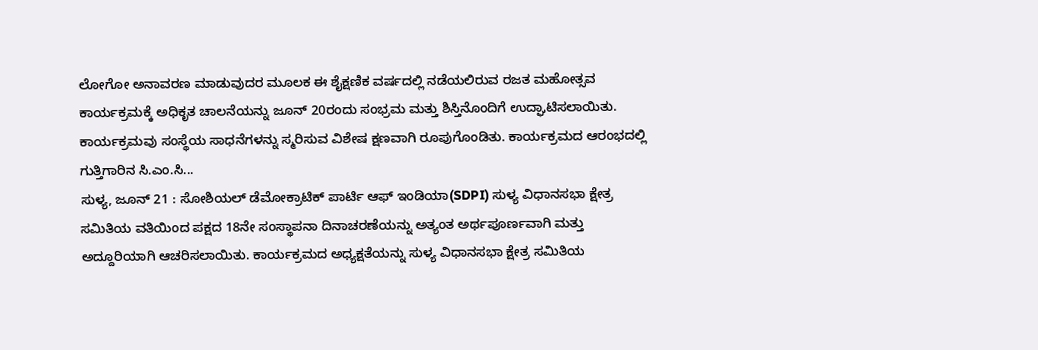ಲೋಗೋ ಅನಾವರಣ ಮಾಡುವುದರ ಮೂಲಕ ಈ ಶೈಕ್ಷಣಿಕ ವರ್ಷದಲ್ಲಿ ನಡೆಯಲಿರುವ ರಜತ ಮಹೋತ್ಸವ ಕಾರ್ಯಕ್ರಮಕ್ಕೆ ಅಧಿಕೃತ ಚಾಲನೆಯನ್ನು ಜೂನ್ 20ರಂದು ಸಂಭ್ರಮ ಮತ್ತು ಶಿಸ್ತಿನೊಂದಿಗೆ ಉದ್ಘಾಟಿಸಲಾಯಿತು. ಕಾರ್ಯಕ್ರಮವು ಸಂಸ್ಥೆಯ ಸಾಧನೆಗಳನ್ನು ಸ್ಮರಿಸುವ ವಿಶೇಷ ಕ್ಷಣವಾಗಿ ರೂಪುಗೊಂಡಿತು. ಕಾರ್ಯಕ್ರಮದ ಆರಂಭದಲ್ಲಿ ಗುತ್ತಿಗಾರಿನ ಸಿ.ಎಂ.ಸಿ...
ಸುಳ್ಯ, ಜೂನ್ 21 : ಸೋಶಿಯಲ್ ಡೆಮೋಕ್ರಾಟಿಕ್ ಪಾರ್ಟಿ ಆಫ್ ಇಂಡಿಯಾ(SDPI) ಸುಳ್ಯ ವಿಧಾನಸಭಾ ಕ್ಷೇತ್ರ ಸಮಿತಿಯ ವತಿಯಿಂದ ಪಕ್ಷದ 18ನೇ ಸಂಸ್ಥಾಪನಾ ದಿನಾಚರಣೆಯನ್ನು ಅತ್ಯಂತ ಅರ್ಥಪೂರ್ಣವಾಗಿ ಮತ್ತು ಅದ್ದೂರಿಯಾಗಿ ಆಚರಿಸಲಾಯಿತು. ಕಾರ್ಯಕ್ರಮದ ಅಧ್ಯಕ್ಷತೆಯನ್ನು ಸುಳ್ಯ ವಿಧಾನಸಭಾ ಕ್ಷೇತ್ರ ಸಮಿತಿಯ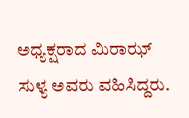ಅಧ್ಯಕ್ಷರಾದ ಮಿರಾಝ್ ಸುಳ್ಯ ಅವರು ವಹಿಸಿದ್ದರು.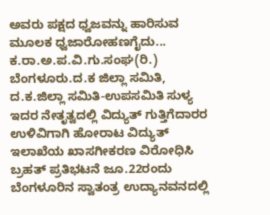ಅವರು ಪಕ್ಷದ ಧ್ವಜವನ್ನು ಹಾರಿಸುವ ಮೂಲಕ ಧ್ವಜಾರೋಹಣಗೈದು...
ಕ.ರಾ.ಅ.ಪ.ವಿ.ಗು.ಸಂಘ(ರಿ.) ಬೆಂಗಳೂರು.ದ.ಕ ಜಿಲ್ಲಾ ಸಮಿತಿ, ದ.ಕ.ಜಿಲ್ಲಾ ಸಮಿತಿ-ಉಪಸಮಿತಿ ಸುಳ್ಯ ಇದರ ನೇತೃತ್ವದಲ್ಲಿ ವಿದ್ಯುತ್ ಗುತ್ತಿಗೆದಾರರ ಉಳಿವಿಗಾಗಿ ಹೋರಾಟ ವಿದ್ಯುತ್ ಇಲಾಖೆಯ ಖಾಸಗೀಕರಣ ವಿರೋಧಿಸಿ ಬ್ರಹತ್ ಪ್ರತಿಭಟನೆ ಜೂ.22ರಂದು ಬೆಂಗಳೂರಿನ ಸ್ವಾತಂತ್ರ ಉದ್ಯಾನವನದಲ್ಲಿ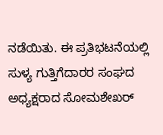ನಡೆಯಿತು. ಈ ಪ್ರತಿಭಟನೆಯಲ್ಲಿ ಸುಳ್ಯ ಗುತ್ತಿಗೆದಾರರ ಸಂಘದ ಅಧ್ಯಕ್ಷರಾದ ಸೋಮಶೇಖರ್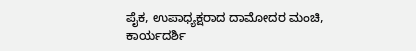ಪೈಕ, ಉಪಾಧ್ಯಕ್ಷರಾದ ದಾಮೋದರ ಮಂಚಿ, ಕಾರ್ಯದರ್ಶಿ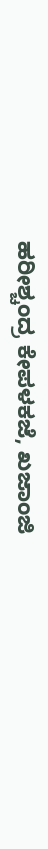ಹರೀಶ್ಚಂದ್ರ ಕೇಪಳಕಜೆ, ಖಜಾಂಜಿ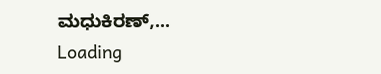ಮಧುಕಿರಣ್,...
Loading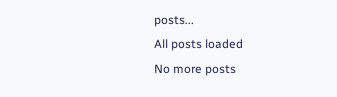posts...
All posts loaded
No more posts